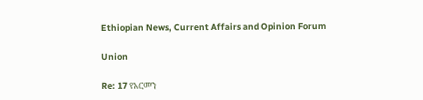Ethiopian News, Current Affairs and Opinion Forum

Union

Re: 17 የአርመን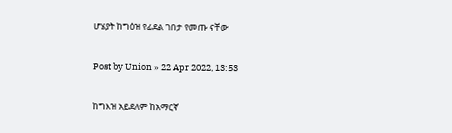ሆሄያት ከግዕዝ የፊደል ገበታ የመጡ ናቸው

Post by Union » 22 Apr 2022, 13:53

ከግእዝ አይደለም ከአማርኛ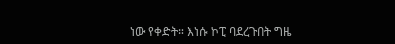ነው የቀድት። እነሱ ኮፒ ባደረጉበት ግዜ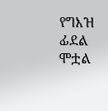የግእዝ ፊደል ሞቷል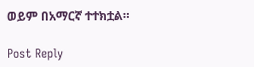ወይም በአማርኛ ተተክቷል።

Post Reply